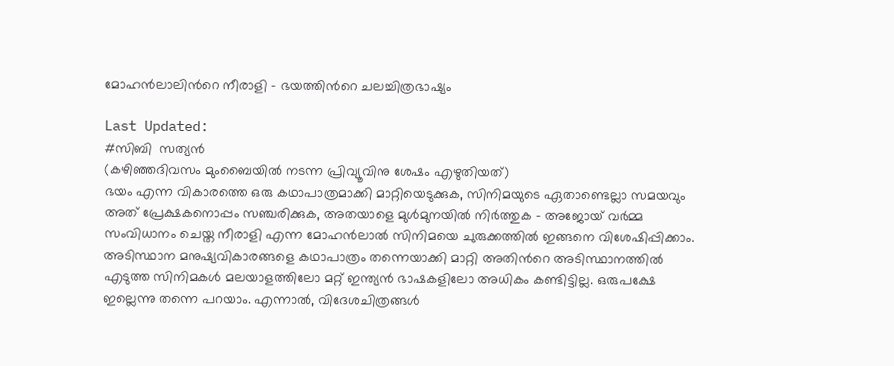മോഹന്‍ലാലിന്‍റെ നീരാളി - ഭയത്തിന്‍റെ ചലച്ചിത്രഭാഷ്യം

Last Updated:
#സിബി  സത്യൻ
(കഴിഞ്ഞദിവസം മുംബൈയിൽ നടന്ന പ്രിവ്യൂവിനു ശേഷം എഴുതിയത്)
ഭയം എന്ന വികാരത്തെ ഒരു കഥാപാത്രമാക്കി മാറ്റിയെടുക്കുക, സിനിമയുടെ ഏതാണ്ടെല്ലാ സമയവും അത് പ്രേക്ഷകനൊപ്പം സഞ്ചരിക്കുക, അതയാളെ മുള്‍മുനയില്‍ നിര്‍ത്തുക - അജോയ് വര്‍മ്മ സംവിധാനം ചെയ്ത നീരാളി എന്ന മോഹന്‍ലാല്‍ സിനിമയെ ചുരുക്കത്തില്‍ ഇങ്ങനെ വിശേഷിപ്പിക്കാം.
അടിസ്ഥാന മനുഷ്യവികാരങ്ങളെ കഥാപാത്രം തന്നെയാക്കി മാറ്റി അതിന്‍റെ അടിസ്ഥാനത്തില്‍ എടുത്ത സിനിമകള്‍ മലയാളത്തിലോ മറ്റ് ഇന്ത്യന്‍ ഭാഷകളിലോ അധികം കണ്ടിട്ടില്ല. ഒരുപക്ഷേ ഇല്ലെന്നു തന്നെ പറയാം. എന്നാല്‍, വിദേശചിത്രങ്ങള്‍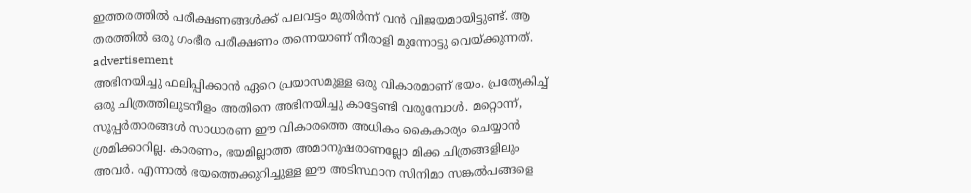ഇത്തരത്തില്‍ പരീക്ഷണങ്ങള്‍ക്ക് പലവട്ടം മുതിര്‍ന്ന് വന്‍ വിജയമായിട്ടുണ്ട്. ആ തരത്തില്‍ ഒരു ഗംഭീര പരീക്ഷണം തന്നെയാണ് നീരാളി മുന്നോട്ടു വെയ്ക്കുന്നത്.
advertisement
അഭിനയിച്ചു ഫലിപ്പിക്കാന്‍ ഏറെ പ്രയാസമുള്ള ഒരു വികാരമാണ് ഭയം. പ്രത്യേകിച്ച് ഒരു ചിത്രത്തിലുടനീളം അതിനെ അഭിനയിച്ചു കാട്ടേണ്ടി വരുമ്പോള്‍. മറ്റൊന്ന്, സൂപ്പര്‍താരങ്ങള്‍ സാധാരണ ഈ വികാരത്തെ അധികം കൈകാര്യം ചെയ്യാന്‍ ശ്രമിക്കാറില്ല. കാരണം, ഭയമില്ലാത്ത അമാനുഷരാണല്ലോ മിക്ക ചിത്രങ്ങളിലും അവര്‍. എന്നാല്‍ ഭയത്തെക്കുറിച്ചുള്ള ഈ അടിസ്ഥാന സിനിമാ സങ്കല്‍പങ്ങളെ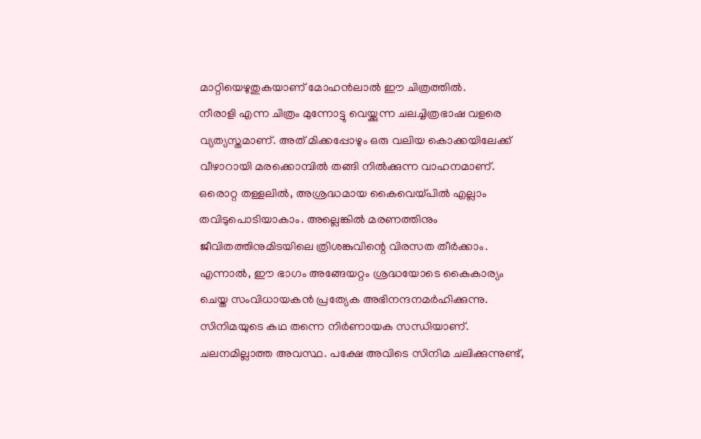മാറ്റിയെഴുതുകയാണ് മോഹന്‍ലാല്‍ ഈ ചിത്രത്തില്‍.
നീരാളി എന്ന ചിത്രം മുന്നോട്ടു വെയ്ക്കുന്ന ചലച്ചിത്രഭാഷ വളരെ വ്യത്യസ്തമാണ്. അത് മിക്കപ്പോഴും ഒരു വലിയ കൊക്കയിലേക്ക് വീഴാറായി മരക്കൊമ്പില്‍ തങ്ങി നില്‍ക്കുന്ന വാഹനമാണ്. ഒരൊറ്റ തള്ളലില്‍, അശ്രദ്ധമായ കൈവെയ്പില്‍ എല്ലാം തവിടുപൊടിയാകാം. അല്ലെങ്കില്‍ മരണത്തിനും ജീവിതത്തിനുമിടയിലെ ത്രിശങ്കുവിന്റെ വിരസത തീര്‍ക്കാം. എന്നാല്‍, ഈ ഭാഗം അങ്ങേയറ്റം ശ്രദ്ധയോടെ കൈകാര്യം ചെയ്ത സംവിധായകന്‍ പ്രത്യേക അഭിനന്ദനമര്‍ഹിക്കുന്നു. സിനിമയുടെ കഥ തന്നെ നിര്‍ണായക സന്ധിയാണ്. ചലനമില്ലാത്ത അവസ്ഥ. പക്ഷേ അവിടെ സിനിമ ചലിക്കുന്നുണ്ട്,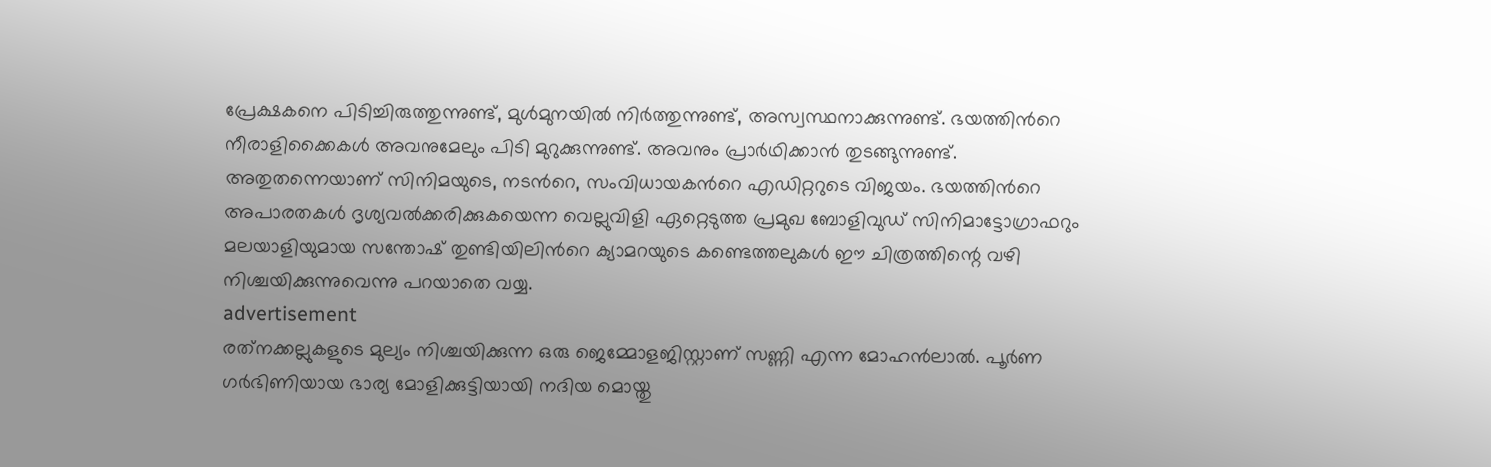പ്രേക്ഷകനെ പിടിച്ചിരുത്തുന്നുണ്ട്, മുള്‍മുനയില്‍ നിര്‍ത്തുന്നുണ്ട്, അസ്വസ്ഥനാക്കുന്നുണ്ട്. ഭയത്തിന്‍റെ നീരാളിക്കൈകള്‍ അവനുമേലും പിടി മുറുക്കുന്നുണ്ട്. അവനും പ്രാര്‍ഥിക്കാന്‍ തുടങ്ങുന്നുണ്ട്. അതുതന്നെയാണ് സിനിമയുടെ, നടന്‍റെ, സംവിധായകന്‍റെ എഡിറ്ററുടെ വിജയം. ഭയത്തിന്‍റെ അപാരതകള്‍ ദൃശ്യവല്‍ക്കരിക്കുകയെന്ന വെല്ലുവിളി ഏറ്റെടുത്ത പ്രമുഖ ബോളിവുഡ് സിനിമാട്ടോഗ്രാഫറും മലയാളിയുമായ സന്തോഷ് തുണ്ടിയിലിന്‍റെ ക്യാമറയുടെ കണ്ടെത്തലുകള്‍ ഈ ചിത്രത്തിന്റെ വഴി നിശ്ചയിക്കുന്നുവെന്നു പറയാതെ വയ്യ.
advertisement
രത്‌നക്കല്ലുകളുടെ മുല്യം നിശ്ചയിക്കുന്ന ഒരു ജെമ്മോളജിസ്റ്റാണ് സണ്ണി എന്ന മോഹന്‍ലാല്‍. പൂർണ ഗർഭിണിയായ ഭാര്യ മോളിക്കുട്ടിയായി നദിയ മൊയ്തു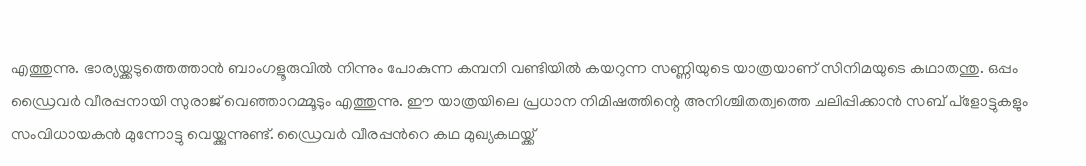എത്തുന്നു. ഭാര്യയ്ക്കടുത്തെത്താന്‍ ബാംഗളൂരുവില്‍ നിന്നും പോകുന്ന കമ്പനി വണ്ടിയില്‍ കയറുന്ന സണ്ണിയുടെ യാത്രയാണ് സിനിമയുടെ കഥാതന്തു. ഒപ്പം ഡ്രൈവര്‍ വീരപ്പനായി സുരാജ് വെഞ്ഞാറമ്മൂടും എത്തുന്നു. ഈ യാത്രയിലെ പ്രധാന നിമിഷത്തിന്റെ അനിശ്ചിതത്വത്തെ ചലിപ്പിക്കാന്‍ സബ് പ്‌ളോട്ടുകളും സംവിധായകന്‍ മുന്നോട്ടു വെയ്ക്കുന്നുണ്ട്. ഡ്രൈവര്‍ വീരപ്പന്‍റെ കഥ മുഖ്യകഥയ്ക്ക്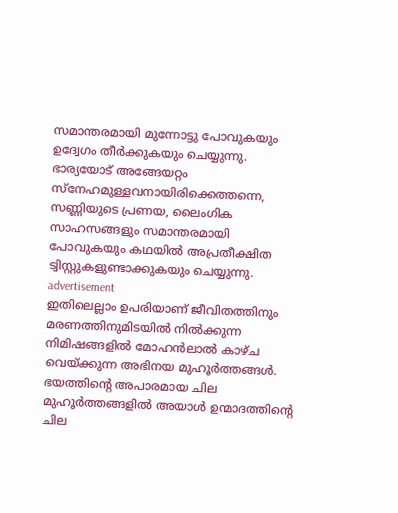സമാന്തരമായി മുന്നോട്ടു പോവുകയും ഉദ്വേഗം തീര്‍ക്കുകയും ചെയ്യുന്നു. ഭാര്യയോട് അങ്ങേയറ്റം സ്‌നേഹമുള്ളവനായിരിക്കെത്തന്നെ, സണ്ണിയുടെ പ്രണയ, ലൈംഗിക സാഹസങ്ങളും സമാന്തരമായി പോവുകയും കഥയില്‍ അപ്രതീക്ഷിത ട്വിസ്റ്റുകളുണ്ടാക്കുകയും ചെയ്യുന്നു.
advertisement
ഇതിലെല്ലാം ഉപരിയാണ് ജീവിതത്തിനും മരണത്തിനുമിടയില്‍ നില്‍ക്കുന്ന നിമിഷങ്ങളില്‍ മോഹന്‍ലാല്‍ കാഴ്ച വെയ്ക്കുന്ന അഭിനയ മുഹൂര്‍ത്തങ്ങള്‍. ഭയത്തിന്‍റെ അപാരമായ ചില മുഹൂര്‍ത്തങ്ങളില്‍ അയാള്‍ ഉന്മാദത്തിന്‍റെ ചില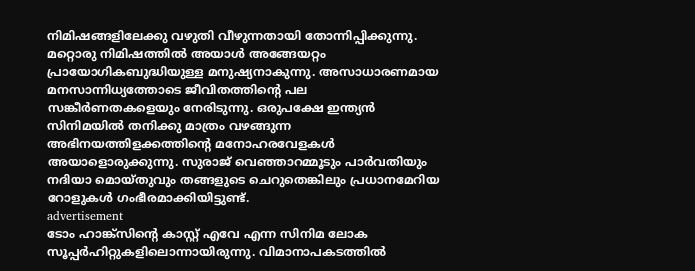നിമിഷങ്ങളിലേക്കു വഴുതി വീഴുന്നതായി തോന്നിപ്പിക്കുന്നു. മറ്റൊരു നിമിഷത്തില്‍ അയാള്‍ അങ്ങേയറ്റം പ്രായോഗികബുദ്ധിയുള്ള മനുഷ്യനാകുന്നു. അസാധാരണമായ മനസാന്നിധ്യത്തോടെ ജീവിതത്തിന്‍റെ പല സങ്കീര്‍ണതകളെയും നേരിടുന്നു. ഒരുപക്ഷേ ഇന്ത്യന്‍ സിനിമയില്‍ തനിക്കു മാത്രം വഴങ്ങുന്ന അഭിനയത്തിളക്കത്തിന്‍റെ മനോഹരവേളകള്‍ അയാളൊരുക്കുന്നു. സുരാജ് വെഞ്ഞാറമ്മൂടും പാര്‍വതിയും നദിയാ മൊയ്തുവും തങ്ങളുടെ ചെറുതെങ്കിലും പ്രധാനമേറിയ റോളുകള്‍ ഗംഭീരമാക്കിയിട്ടുണ്ട്.
advertisement
ടോം ഹാങ്ക്‌സിന്റെ കാസ്റ്റ് എവേ എന്ന സിനിമ ലോക സൂപ്പര്‍ഹിറ്റുകളിലൊന്നായിരുന്നു. വിമാനാപകടത്തില്‍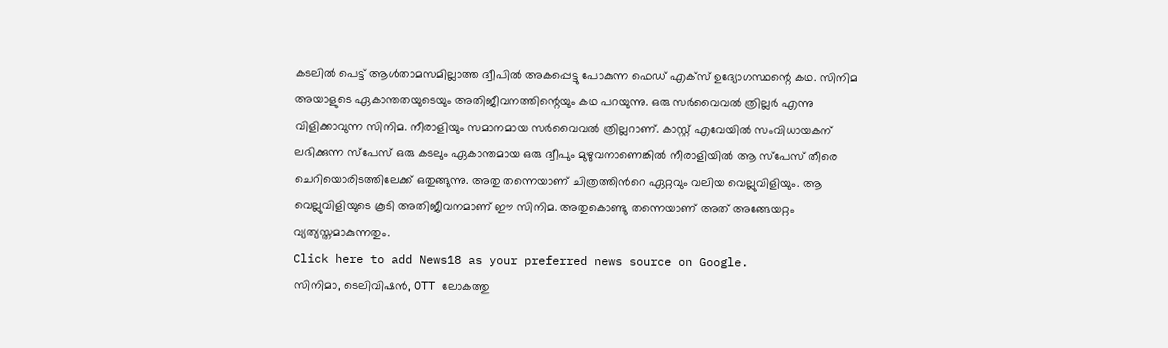കടലില്‍ പെട്ട് ആള്‍താമസമില്ലാത്ത ദ്വീപില്‍ അകപ്പെട്ടു പോകുന്ന ഫെഡ് എക്‌സ് ഉദ്യോഗസ്ഥന്റെ കഥ. സിനിമ അയാളുടെ ഏകാന്തതയുടെയും അതിജീവനത്തിന്റെയും കഥ പറയുന്നു. ഒരു സര്‍വൈവല്‍ ത്രില്ലര്‍ എന്നു വിളിക്കാവുന്ന സിനിമ. നീരാളിയും സമാനമായ സര്‍വൈവല്‍ ത്രില്ലറാണ്. കാസ്റ്റ് എവേയില്‍ സംവിധായകന് ലഭിക്കുന്ന സ്‌പേസ് ഒരു കടലും ഏകാന്തമായ ഒരു ദ്വീപും മുഴുവനാണെങ്കില്‍ നീരാളിയില്‍ ആ സ്‌പേസ് തീരെ ചെറിയൊരിടത്തിലേക്ക് ഒതുങ്ങുന്നു. അതു തന്നെയാണ് ചിത്രത്തിന്‍റെ ഏറ്റവും വലിയ വെല്ലുവിളിയും. ആ വെല്ലുവിളിയുടെ കൂടി അതിജീവനമാണ് ഈ സിനിമ. അതുകൊണ്ടു തന്നെയാണ് അത് അങ്ങേയറ്റം വ്യത്യസ്തമാകുന്നതും.
Click here to add News18 as your preferred news source on Google.
സിനിമാ, ടെലിവിഷൻ, OTT ലോകത്തു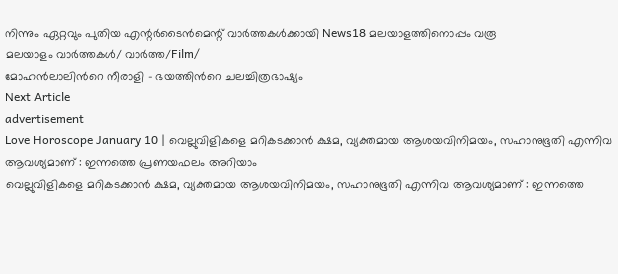നിന്നും ഏറ്റവും പുതിയ എന്റർടൈൻമെന്റ് വാർത്തകൾക്കായി News18 മലയാളത്തിനൊപ്പം വരൂ
മലയാളം വാർത്തകൾ/ വാർത്ത/Film/
മോഹന്‍ലാലിന്‍റെ നീരാളി - ഭയത്തിന്‍റെ ചലച്ചിത്രഭാഷ്യം
Next Article
advertisement
Love Horoscope January 10 | വെല്ലുവിളികളെ മറികടക്കാൻ ക്ഷമ, വ്യക്തമായ ആശയവിനിമയം, സഹാനുഭൂതി എന്നിവ ആവശ്യമാണ് : ഇന്നത്തെ പ്രണയഫലം അറിയാം
വെല്ലുവിളികളെ മറികടക്കാൻ ക്ഷമ, വ്യക്തമായ ആശയവിനിമയം, സഹാനുഭൂതി എന്നിവ ആവശ്യമാണ് : ഇന്നത്തെ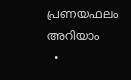പ്രണയഫലം അറിയാം
  •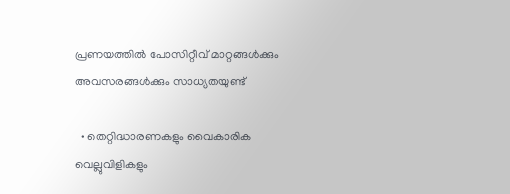പ്രണയത്തിൽ പോസിറ്റീവ് മാറ്റങ്ങൾക്കും അവസരങ്ങൾക്കും സാധ്യതയുണ്ട്

  • തെറ്റിദ്ധാരണകളും വൈകാരിക വെല്ലുവിളികളും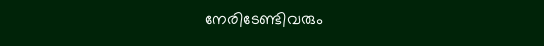നേരിടേണ്ടിവരും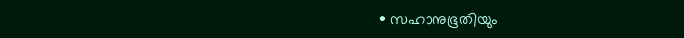• സഹാനുഭൂതിയും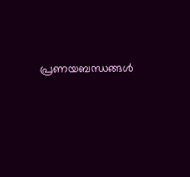പ്രണയബന്ധങ്ങൾ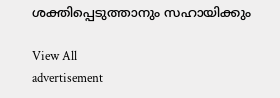ശക്തിപ്പെടുത്താനും സഹായിക്കും

View All
advertisement